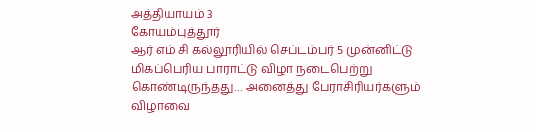அத்தியாயம் 3
கோயம்புத்தூர்
ஆர் எம் சி கல்லூரியில் செப்டம்பர் 5 முன்னிட்டு மிகப்பெரிய பாராட்டு விழா நடைபெற்று கொண்டிருந்தது… அனைத்து பேராசிரியர்களும் விழாவை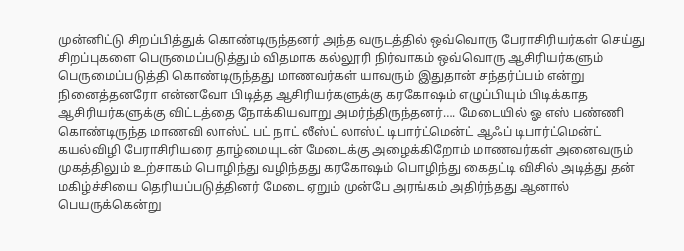முன்னிட்டு சிறப்பித்துக் கொண்டிருந்தனர் அந்த வருடத்தில் ஒவ்வொரு பேராசிரியர்கள் செய்து சிறப்புகளை பெருமைப்படுத்தும் விதமாக கல்லூரி நிர்வாகம் ஒவ்வொரு ஆசிரியர்களும் பெருமைப்படுத்தி கொண்டிருந்தது மாணவர்கள் யாவரும் இதுதான் சந்தர்ப்பம் என்று நினைத்தனரோ என்னவோ பிடித்த ஆசிரியர்களுக்கு கரகோஷம் எழுப்பியும் பிடிக்காத ஆசிரியர்களுக்கு விட்டத்தை நோக்கியவாறு அமர்ந்திருந்தனர்…. மேடையில் ஓ எஸ் பண்ணி கொண்டிருந்த மாணவி லாஸ்ட் பட் நாட் லீஸ்ட் லாஸ்ட் டிபார்ட்மென்ட் ஆஃப் டிபார்ட்மென்ட் கயல்விழி பேராசிரியரை தாழ்மையுடன் மேடைக்கு அழைக்கிறோம் மாணவர்கள் அனைவரும் முகத்திலும் உற்சாகம் பொழிந்து வழிந்தது கரகோஷம் பொழிந்து கைதட்டி விசில் அடித்து தன் மகிழ்ச்சியை தெரியப்படுத்தினர் மேடை ஏறும் முன்பே அரங்கம் அதிர்ந்தது ஆனால் பெயருக்கென்று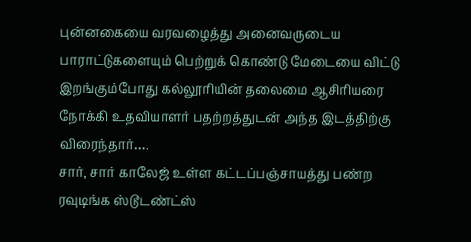புன்னகையை வரவழைத்து அனைவருடைய பாராட்டுகளையும் பெற்றுக் கொண்டு மேடையை விட்டு இறங்கும்போது கல்லூரியின் தலைமை ஆசிரியரை நோக்கி உதவியாளர் பதற்றத்துடன் அந்த இடத்திற்கு விரைந்தார்….
சார், சார் காலேஜ் உள்ள கட்டப்பஞ்சாயத்து பண்ற ரவுடிங்க ஸ்டூடண்ட்ஸ்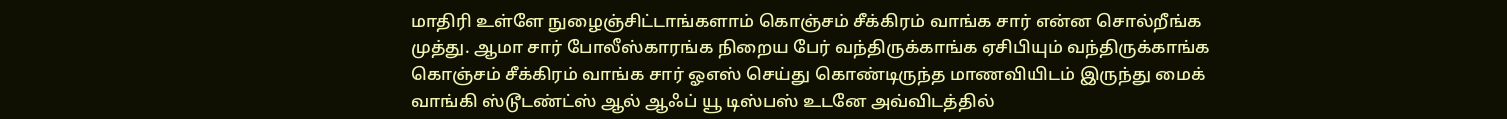மாதிரி உள்ளே நுழைஞ்சிட்டாங்களாம் கொஞ்சம் சீக்கிரம் வாங்க சார் என்ன சொல்றீங்க முத்து. ஆமா சார் போலீஸ்காரங்க நிறைய பேர் வந்திருக்காங்க ஏசிபியும் வந்திருக்காங்க கொஞ்சம் சீக்கிரம் வாங்க சார் ஓஎஸ் செய்து கொண்டிருந்த மாணவியிடம் இருந்து மைக் வாங்கி ஸ்டூடண்ட்ஸ் ஆல் ஆஃப் யூ டிஸ்பஸ் உடனே அவ்விடத்தில்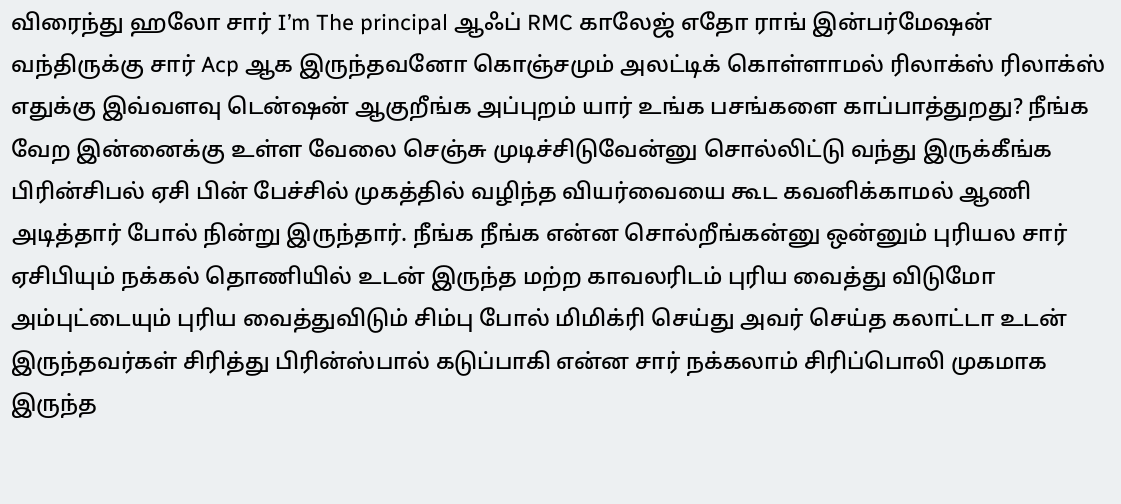விரைந்து ஹலோ சார் I’m The principal ஆஃப் RMC காலேஜ் எதோ ராங் இன்பர்மேஷன் வந்திருக்கு சார் Acp ஆக இருந்தவனோ கொஞ்சமும் அலட்டிக் கொள்ளாமல் ரிலாக்ஸ் ரிலாக்ஸ் எதுக்கு இவ்வளவு டென்ஷன் ஆகுறீங்க அப்புறம் யார் உங்க பசங்களை காப்பாத்துறது? நீங்க வேற இன்னைக்கு உள்ள வேலை செஞ்சு முடிச்சிடுவேன்னு சொல்லிட்டு வந்து இருக்கீங்க பிரின்சிபல் ஏசி பின் பேச்சில் முகத்தில் வழிந்த வியர்வையை கூட கவனிக்காமல் ஆணி அடித்தார் போல் நின்று இருந்தார். நீங்க நீங்க என்ன சொல்றீங்கன்னு ஒன்னும் புரியல சார் ஏசிபியும் நக்கல் தொணியில் உடன் இருந்த மற்ற காவலரிடம் புரிய வைத்து விடுமோ அம்புட்டையும் புரிய வைத்துவிடும் சிம்பு போல் மிமிக்ரி செய்து அவர் செய்த கலாட்டா உடன் இருந்தவர்கள் சிரித்து பிரின்ஸ்பால் கடுப்பாகி என்ன சார் நக்கலாம் சிரிப்பொலி முகமாக இருந்த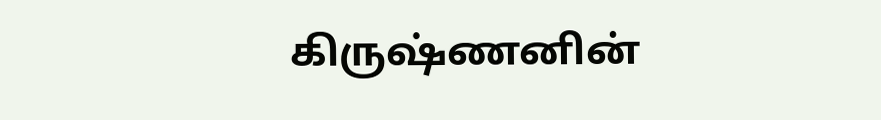கிருஷ்ணனின்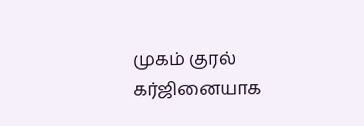முகம் குரல் கர்ஜினையாக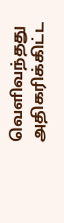வெளிவந்தது அதிகரிக்கிட்ட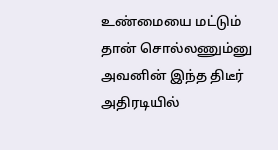உண்மையை மட்டும் தான் சொல்லணும்னு அவனின் இந்த திடீர் அதிரடியில்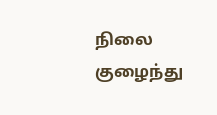நிலை குழைந்து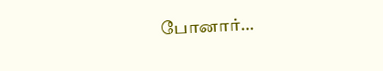போனார்…